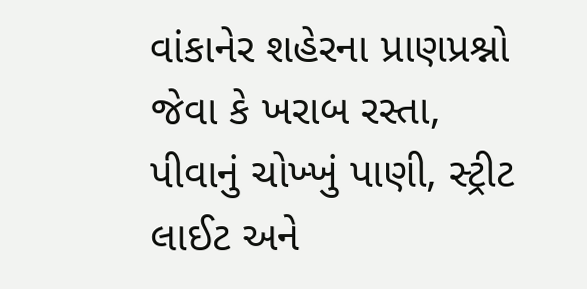વાંકાનેર શહેરના પ્રાણપ્રશ્નો જેવા કે ખરાબ રસ્તા, પીવાનું ચોખ્ખું પાણી, સ્ટ્રીટ લાઈટ અને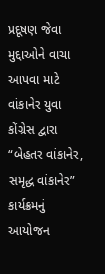પ્રદૂષણ જેવા મુદ્દાઓને વાચા આપવા માટે વાંકાનેર યુવા કોંગ્રેસ દ્વારા “બેહતર વાંકાનેર, સમૃદ્ધ વાંકાનેર” કાર્યક્રમનું આયોજન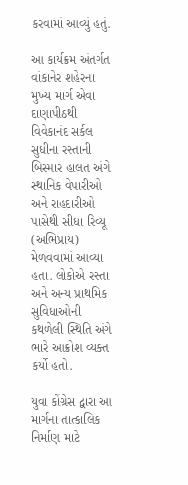કરવામાં આવ્યું હતું.

આ કાર્યક્રમ અંતર્ગત વાંકાનેર શહેરના મુખ્ય માર્ગ એવા દાણાપીઠથી વિવેકાનંદ સર્કલ સુધીના રસ્તાની બિસ્માર હાલત અંગે સ્થાનિક વેપારીઓ અને રાહદારીઓ પાસેથી સીધા રિવ્યૂ (અભિપ્રાય) મેળવવામાં આવ્યા હતા. લોકોએ રસ્તા અને અન્ય પ્રાથમિક સુવિધાઓની કથળેલી સ્થિતિ અંગે ભારે આક્રોશ વ્યક્ત કર્યો હતો.

યુવા કોંગ્રેસ દ્વારા આ માર્ગના તાત્કાલિક નિર્માણ માટે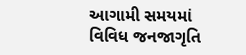આગામી સમયમાં વિવિધ જનજાગૃતિ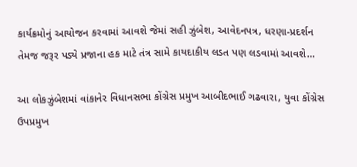કાર્યક્રમોનું આયોજન કરવામાં આવશે જેમાં સહી ઝુંબેશ, આવેદનપત્ર, ધરણા-પ્રદર્શન તેમજ જરૂર પડ્યે પ્રજાના હક માટે તંત્ર સામે કાયદાકીય લડત પણ લડવામાં આવશે…

આ લોકઝુંબેશમાં વાંકાનેર વિધાનસભા કોંગ્રેસ પ્રમુખ આબીદભાઈ ગઢવારા, યુવા કોંગ્રેસ ઉપપ્રમુખ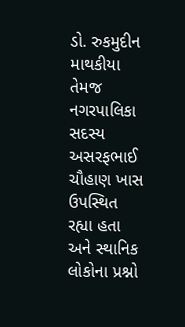ડો. રુકમુદીન માથકીયા તેમજ નગરપાલિકા સદસ્ય અસરફભાઈ ચૌહાણ ખાસ ઉપસ્થિત રહ્યા હતા અને સ્થાનિક લોકોના પ્રશ્નો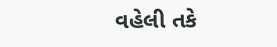વહેલી તકે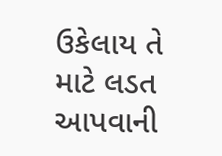ઉકેલાય તે માટે લડત આપવાની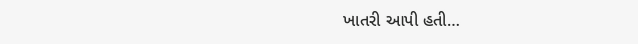ખાતરી આપી હતી…